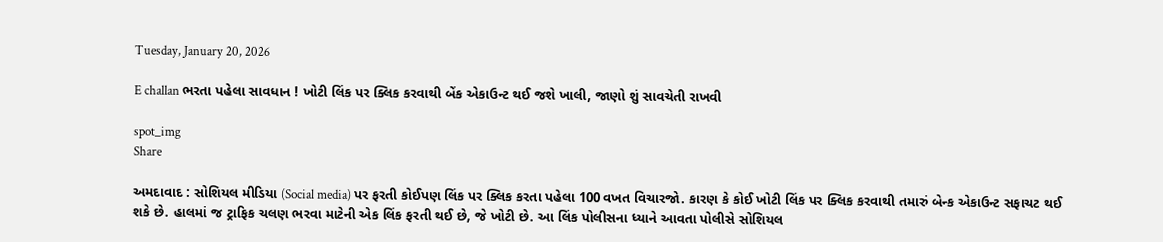Tuesday, January 20, 2026

E challan ભરતા પહેલા સાવધાન ! ખોટી લિંક પર ક્લિક કરવાથી બેંક એકાઉન્ટ થઈ જશે ખાલી, જાણો શું સાવચેતી રાખવી

spot_img
Share

અમદાવાદ : સોશિયલ મીડિયા (Social media) પર ફરતી કોઈપણ લિંક પર ક્લિક કરતા પહેલા 100 વખત વિચારજો. કારણ કે કોઈ ખોટી લિંક પર ક્લિક કરવાથી તમારું બેન્ક એકાઉન્ટ સફાચટ થઈ શકે છે. હાલમાં જ ટ્રાફિક ચલણ ભરવા માટેની એક લિંક ફરતી થઈ છે, જે ખોટી છે. આ લિંક પોલીસના ધ્યાને આવતા પોલીસે સોશિયલ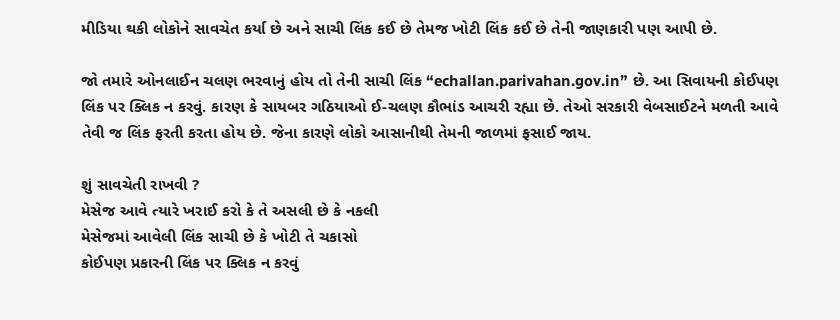મીડિયા થકી લોકોને સાવચેત કર્યા છે અને સાચી લિંક કઈ છે તેમજ ખોટી લિંક કઈ છે તેની જાણકારી પણ આપી છે.

જો તમારે ઓનલાઈન ચલણ ભરવાનું હોય તો તેની સાચી લિંક “echallan.parivahan.gov.in” છે. આ સિવાયની કોઈપણ લિંક પર ક્લિક ન કરવું. કારણ કે સાયબર ગઠિયાઓ ઈ-ચલણ કૌભાંડ આચરી રહ્યા છે. તેઓ સરકારી વેબસાઈટને મળતી આવે તેવી જ લિંક ફરતી કરતા હોય છે. જેના કારણે લોકો આસાનીથી તેમની જાળમાં ફસાઈ જાય.

શું સાવચેતી રાખવી ?
મેસેજ આવે ત્યારે ખરાઈ કરો કે તે અસલી છે કે નકલી
મેસેજમાં આવેલી લિંક સાચી છે કે ખોટી તે ચકાસો
કોઈપણ પ્રકારની લિંક પર ક્લિક ન કરવું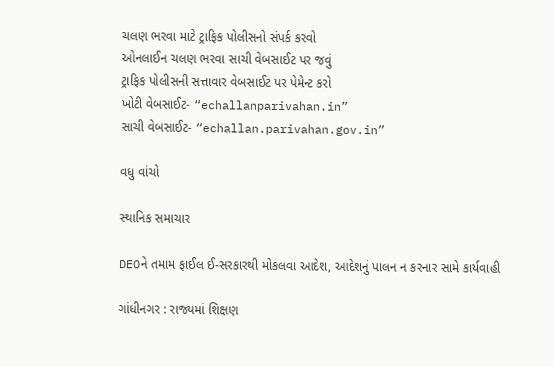ચલણ ભરવા માટે ટ્રાફિક પોલીસનો સંપર્ક કરવો
ઓનલાઈન ચલણ ભરવા સાચી વેબસાઈટ પર જવું
ટ્રાફિક પોલીસની સત્તાવાર વેબસાઈટ પર પેમેન્ટ કરો
ખોટી વેબસાઈટ- “echallanparivahan.in”
સાચી વેબસાઈટ- “echallan.parivahan.gov.in”

વધુ વાંચો

સ્થાનિક સમાચાર

DEOને તમામ ફાઈલ ઈ-સરકારથી મોકલવા આદેશ, આદેશનું પાલન ન કરનાર સામે કાર્યવાહી

ગાંધીનગર : રાજ્યમાં શિક્ષણ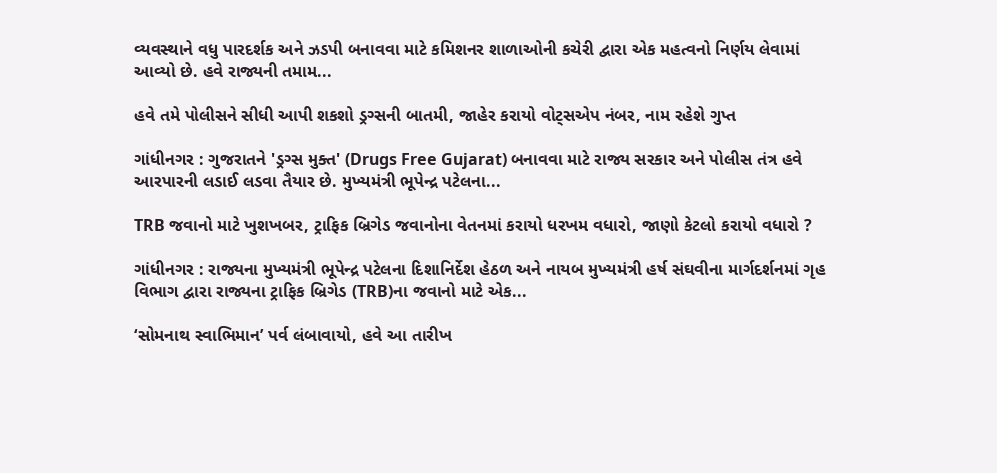વ્યવસ્થાને વધુ પારદર્શક અને ઝડપી બનાવવા માટે કમિશનર શાળાઓની કચેરી દ્વારા એક મહત્વનો નિર્ણય લેવામાં આવ્યો છે. હવે રાજ્યની તમામ...

હવે તમે પોલીસને સીધી આપી શકશો ડ્રગ્સની બાતમી, જાહેર કરાયો વોટ્સએપ નંબર, નામ રહેશે ગુપ્ત

ગાંધીનગર : ગુજરાતને 'ડ્રગ્સ મુક્ત' (Drugs Free Gujarat) બનાવવા માટે રાજ્ય સરકાર અને પોલીસ તંત્ર હવે આરપારની લડાઈ લડવા તૈયાર છે. મુખ્યમંત્રી ભૂપેન્દ્ર પટેલના...

TRB જવાનો માટે ખુશખબર, ટ્રાફિક બ્રિગેડ જવાનોના વેતનમાં કરાયો ધરખમ વધારો, જાણો કેટલો કરાયો વધારો ?

ગાંધીનગર : રાજ્યના મુખ્યમંત્રી ભૂપેન્દ્ર પટેલના દિશાનિર્દેશ હેઠળ અને નાયબ મુખ્યમંત્રી હર્ષ સંઘવીના માર્ગદર્શનમાં ગૃહ વિભાગ દ્વારા રાજ્યના ટ્રાફિક બ્રિગેડ (TRB)ના જવાનો માટે એક...

‘સોમનાથ સ્વાભિમાન’ પર્વ લંબાવાયો, હવે આ તારીખ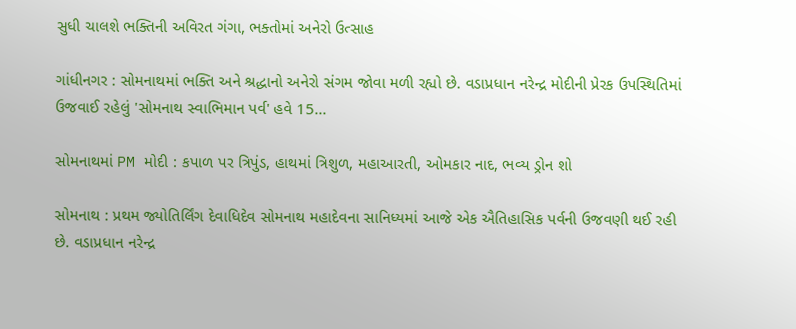સુધી ચાલશે ભક્તિની અવિરત ગંગા, ભક્તોમાં અનેરો ઉત્સાહ

ગાંધીનગર : સોમનાથમાં ભક્તિ અને શ્રદ્ધાનો અનેરો સંગમ જોવા મળી રહ્યો છે. વડાપ્રધાન નરેન્દ્ર મોદીની પ્રેરક ઉપસ્થિતિમાં ઉજવાઈ રહેલું 'સોમનાથ સ્વાભિમાન પર્વ' હવે 15...

સોમનાથમાં PM મોદી : કપાળ પર ત્રિપુંડ, હાથમાં ત્રિશુળ, મહાઆરતી, ઓમકાર નાદ, ભવ્ય ડ્રોન શો

સોમનાથ : પ્રથમ જ્યોતિર્લિંગ દેવાધિદેવ સોમનાથ મહાદેવના સાનિધ્યમાં આજે એક ઐતિહાસિક પર્વની ઉજવણી થઈ રહી છે. વડાપ્રધાન નરેન્દ્ર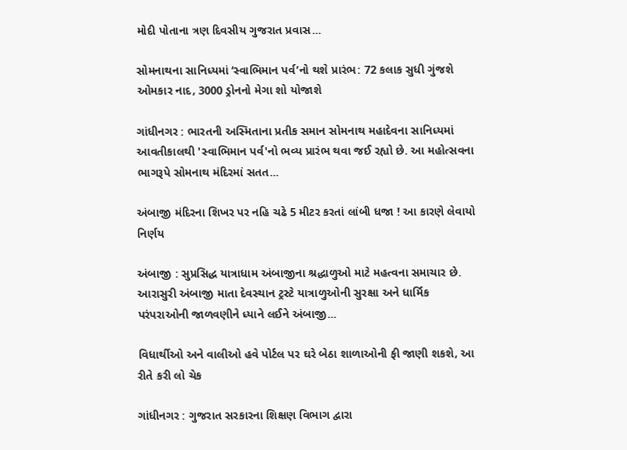મોદી પોતાના ત્રણ દિવસીય ગુજરાત પ્રવાસ...

સોમનાથના સાનિધ્યમાં ‘સ્વાભિમાન પર્વ’નો થશે પ્રારંભ: 72 કલાક સુધી ગુંજશે ઓમકાર નાદ, 3000 ડ્રોનનો મેગા શો યોજાશે

ગાંધીનગર : ભારતની અસ્મિતાના પ્રતીક સમાન સોમનાથ મહાદેવના સાનિધ્યમાં આવતીકાલથી 'સ્વાભિમાન પર્વ'નો ભવ્ય પ્રારંભ થવા જઈ રહ્યો છે. આ મહોત્સવના ભાગરૂપે સોમનાથ મંદિરમાં સતત...

અંબાજી મંદિરના શિખર પર નહિ ચઢે 5 મીટર કરતાં લાંબી ધજા ! આ કારણે લેવાયો નિર્ણય

અંબાજી : સુપ્રસિદ્ધ યાત્રાધામ અંબાજીના શ્રદ્ધાળુઓ માટે મહત્વના સમાચાર છે. આરાસુરી અંબાજી માતા દેવસ્થાન ટ્રસ્ટે યાત્રાળુઓની સુરક્ષા અને ધાર્મિક પરંપરાઓની જાળવણીને ધ્યાને લઈને અંબાજી...

વિધાર્થીઓ અને વાલીઓ હવે પોર્ટલ પર ઘરે બેઠા શાળાઓની ફી જાણી શકશે, આ રીતે કરી લો ચેક

ગાંધીનગર : ગુજરાત સરકારના શિક્ષણ વિભાગ દ્વારા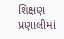શિક્ષણ પ્રણાલીમાં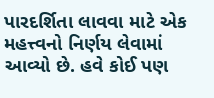પારદર્શિતા લાવવા માટે એક મહત્ત્વનો નિર્ણય લેવામાં આવ્યો છે. હવે કોઈ પણ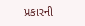પ્રકારની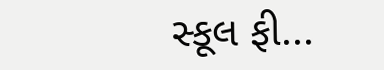સ્કૂલ ફી...